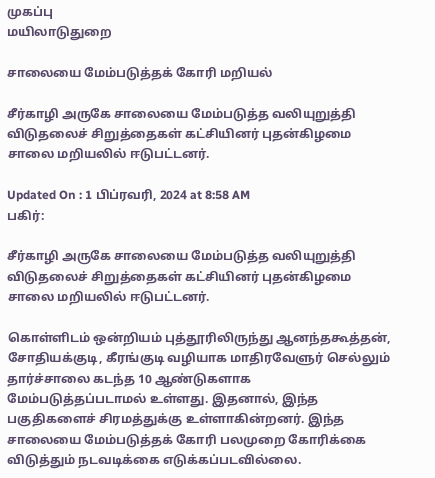முகப்பு
மயிலாடுதுறை

சாலையை மேம்படுத்தக் கோரி மறியல்

சீர்காழி அருகே சாலையை மேம்படுத்த வலியுறுத்தி விடுதலைச் சிறுத்தைகள் கட்சியினர் புதன்கிழமை சாலை மறியலில் ஈடுபட்டனர்.

Updated On : 1 பிப்ரவரி, 2024 at 8:58 AM
பகிர்:

சீர்காழி அருகே சாலையை மேம்படுத்த வலியுறுத்தி விடுதலைச் சிறுத்தைகள் கட்சியினர் புதன்கிழமை சாலை மறியலில் ஈடுபட்டனர்.

கொள்ளிடம் ஒன்றியம் புத்தூரிலிருந்து ஆனந்தகூத்தன், சோதியக்குடி, கீரங்குடி வழியாக மாதிரவேளுர் செல்லும் தார்ச்சாலை கடந்த 10 ஆண்டுகளாக மேம்படுத்தப்படாமல் உள்ளது. இதனால், இந்த பகுதிகளைச் சிரமத்துக்கு உள்ளாகின்றனர். இந்த சாலையை மேம்படுத்தக் கோரி பலமுறை கோரிக்கை விடுத்தும் நடவடிக்கை எடுக்கப்படவில்லை.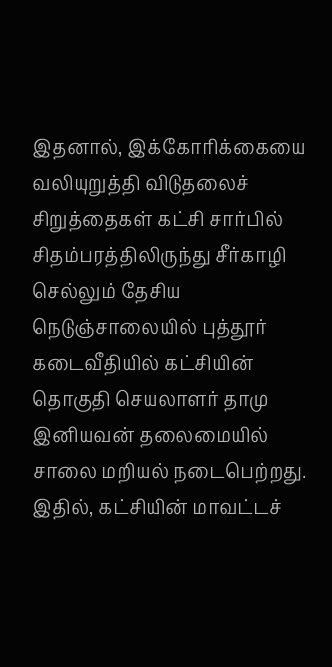இதனால், இக்கோரிக்கையை வலியுறுத்தி விடுதலைச் சிறுத்தைகள் கட்சி சார்பில் சிதம்பரத்திலிருந்து சீர்காழி செல்லும் தேசிய நெடுஞ்சாலையில் புத்தூர் கடைவீதியில் கட்சியின் தொகுதி செயலாளர் தாமு இனியவன் தலைமையில் சாலை மறியல் நடைபெற்றது. இதில், கட்சியின் மாவட்டச்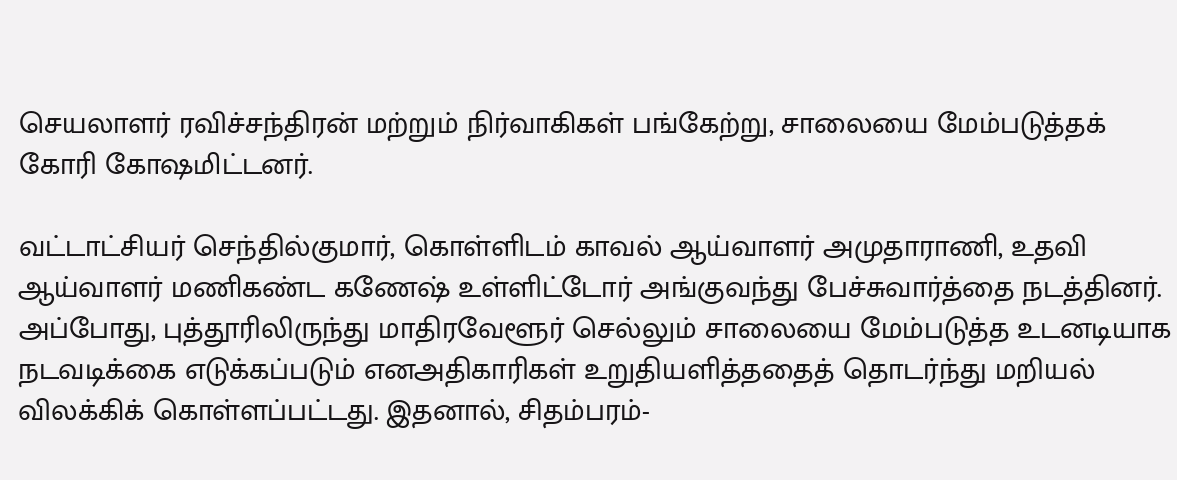செயலாளர் ரவிச்சந்திரன் மற்றும் நிர்வாகிகள் பங்கேற்று, சாலையை மேம்படுத்தக் கோரி கோஷமிட்டனர்.

வட்டாட்சியர் செந்தில்குமார், கொள்ளிடம் காவல் ஆய்வாளர் அமுதாராணி, உதவி ஆய்வாளர் மணிகண்ட கணேஷ் உள்ளிட்டோர் அங்குவந்து பேச்சுவார்த்தை நடத்தினர். அப்போது, புத்தூரிலிருந்து மாதிரவேளூர் செல்லும் சாலையை மேம்படுத்த உடனடியாக நடவடிக்கை எடுக்கப்படும் எனஅதிகாரிகள் உறுதியளித்ததைத் தொடர்ந்து மறியல் விலக்கிக் கொள்ளப்பட்டது. இதனால், சிதம்பரம்-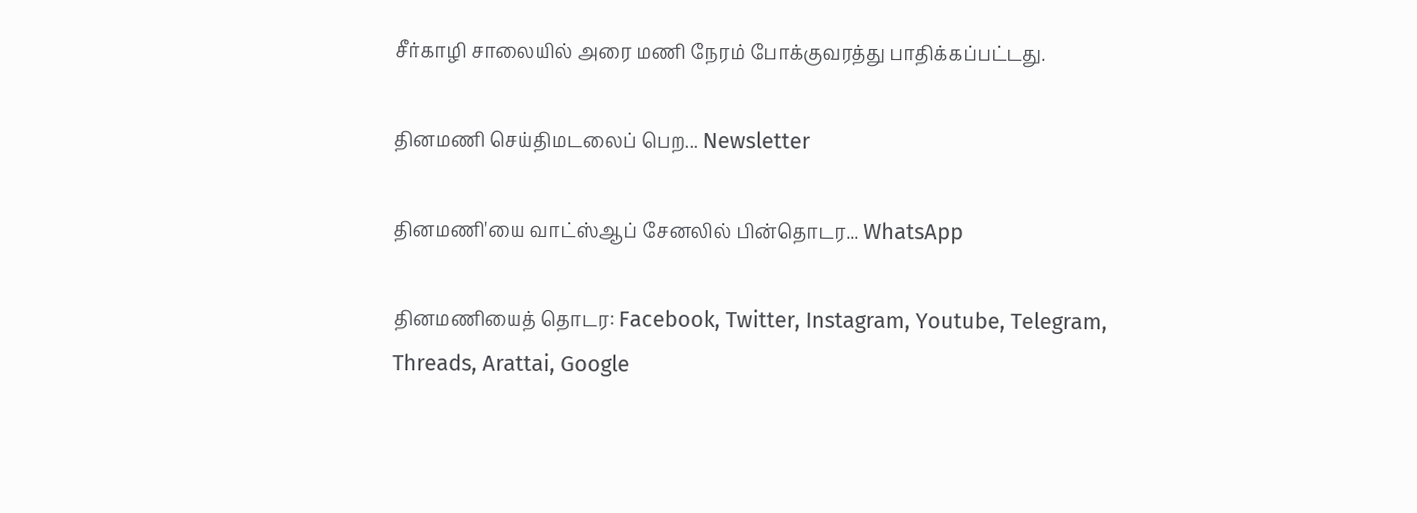சீர்காழி சாலையில் அரை மணி நேரம் போக்குவரத்து பாதிக்கப்பட்டது.

தினமணி செய்திமடலைப் பெற... Newsletter

தினமணி'யை வாட்ஸ்ஆப் சேனலில் பின்தொடர... WhatsApp

தினமணியைத் தொடர: Facebook, Twitter, Instagram, Youtube, Telegram, Threads, Arattai, Google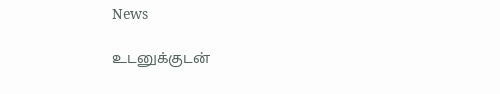News

உடனுக்குடன்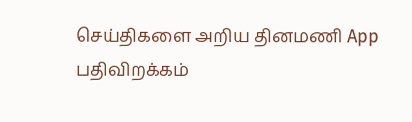செய்திகளை அறிய தினமணி App பதிவிறக்கம்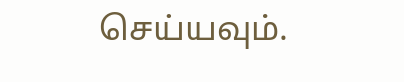செய்யவும்.